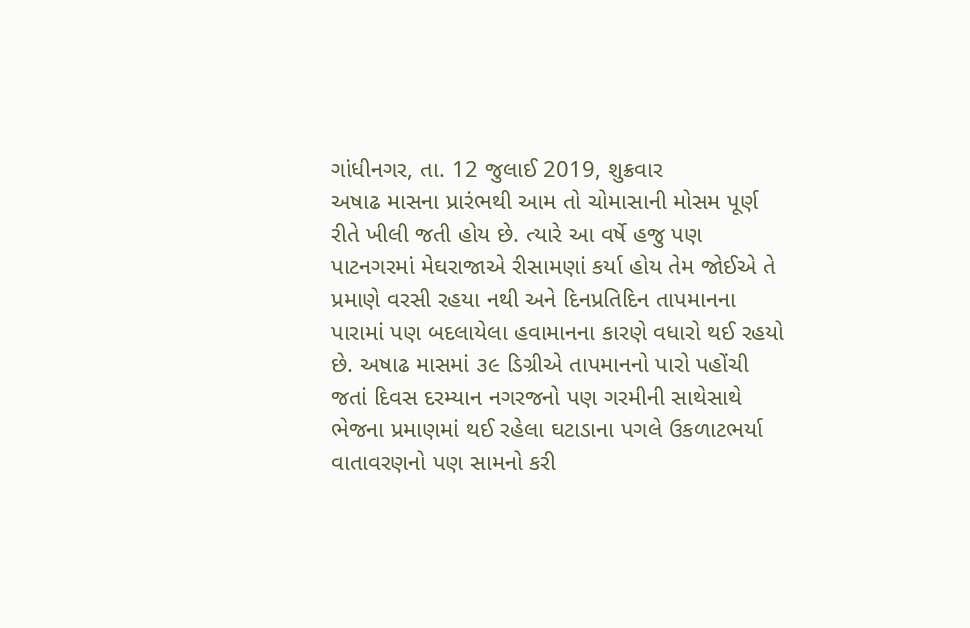ગાંધીનગર, તા. 12 જુલાઈ 2019, શુક્રવાર
અષાઢ માસના પ્રારંભથી આમ તો ચોમાસાની મોસમ પૂર્ણ રીતે ખીલી જતી હોય છે. ત્યારે આ વર્ષે હજુ પણ પાટનગરમાં મેઘરાજાએ રીસામણાં કર્યા હોય તેમ જોઈએ તે પ્રમાણે વરસી રહયા નથી અને દિનપ્રતિદિન તાપમાનના પારામાં પણ બદલાયેલા હવામાનના કારણે વધારો થઈ રહયો છે. અષાઢ માસમાં ૩૯ ડિગ્રીએ તાપમાનનો પારો પહોંચી જતાં દિવસ દરમ્યાન નગરજનો પણ ગરમીની સાથેસાથે ભેજના પ્રમાણમાં થઈ રહેલા ઘટાડાના પગલે ઉકળાટભર્યા વાતાવરણનો પણ સામનો કરી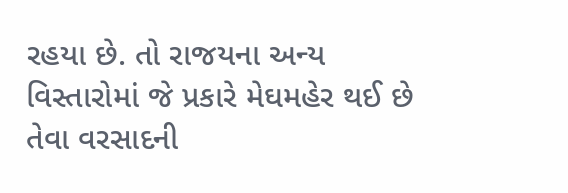રહયા છે. તો રાજયના અન્ય વિસ્તારોમાં જે પ્રકારે મેઘમહેર થઈ છે તેવા વરસાદની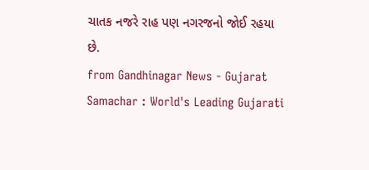ચાતક નજરે રાહ પણ નગરજનો જોઈ રહયા છે.
from Gandhinagar News - Gujarat Samachar : World's Leading Gujarati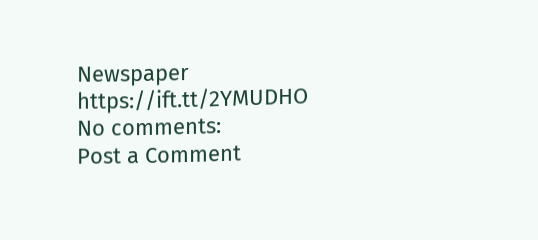Newspaper https://ift.tt/2YMUDHO
No comments:
Post a Comment